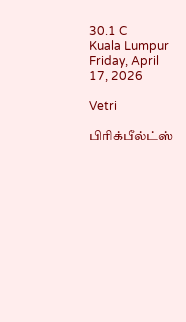30.1 C
Kuala Lumpur
Friday, April 17, 2026

Vetri

பிரிக்பீல்ட்ஸ்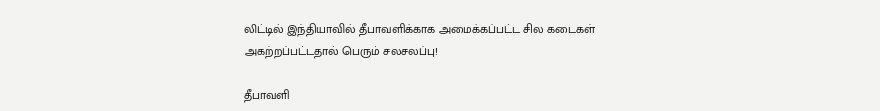லிட்டில் இந்தியாவில் தீபாவளிக்காக அமைக்கப்பட்ட சில கடைகள் அகற்றப்பட்டதால் பெரும் சலசலப்பு!

தீபாவளி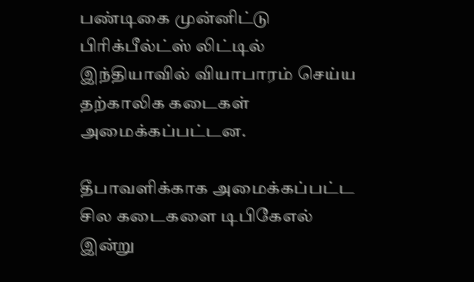பண்டிகை முன்னிட்டு பிரிக்பீல்ட்ஸ் லிட்டில் இந்தியாவில் வியாபாரம் செய்ய தற்காலிக கடைகள் அமைக்கப்பட்டன.

தீபாவளிக்காக அமைக்கப்பட்ட சில கடைகளை டிபிகேஎல் இன்று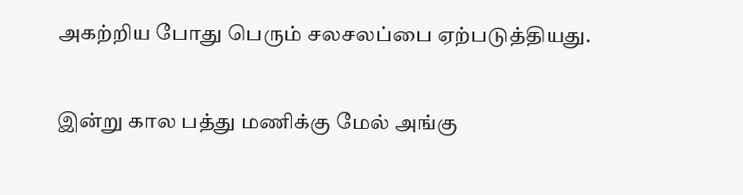அகற்றிய போது பெரும் சலசலப்பை ஏற்படுத்தியது.

இன்று கால பத்து மணிக்கு மேல் அங்கு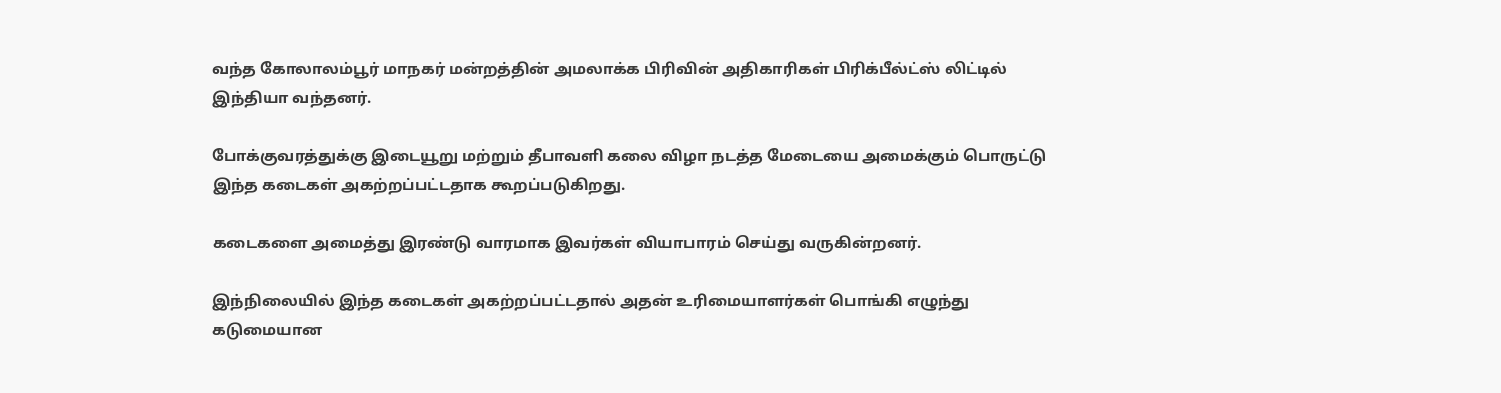வந்த கோலாலம்பூர் மாநகர் மன்றத்தின் அமலாக்க பிரிவின் அதிகாரிகள் பிரிக்பீல்ட்ஸ் லிட்டில் இந்தியா வந்தனர்.

போக்குவரத்துக்கு இடையூறு மற்றும் தீபாவளி கலை விழா நடத்த மேடையை அமைக்கும் பொருட்டு இந்த கடைகள் அகற்றப்பட்டதாக கூறப்படுகிறது.

கடைகளை அமைத்து இரண்டு வாரமாக இவர்கள் வியாபாரம் செய்து வருகின்றனர்.

இந்நிலையில் இந்த கடைகள் அகற்றப்பட்டதால் அதன் உரிமையாளர்கள் பொங்கி எழுந்து கடுமையான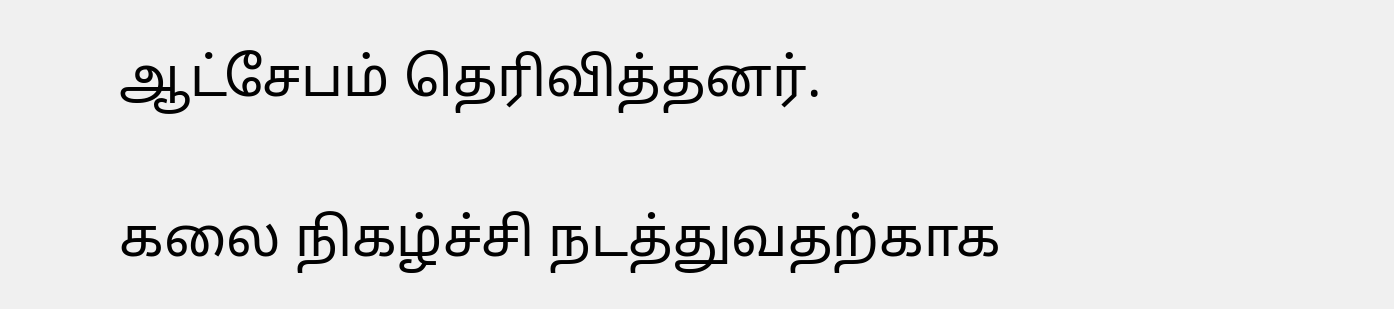ஆட்சேபம் தெரிவித்தனர்.

கலை நிகழ்ச்சி நடத்துவதற்காக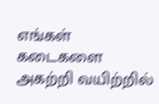எங்கள் கடைகளை அகற்றி வயிற்றில்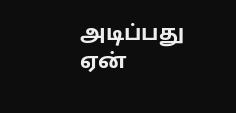அடிப்பது ஏன்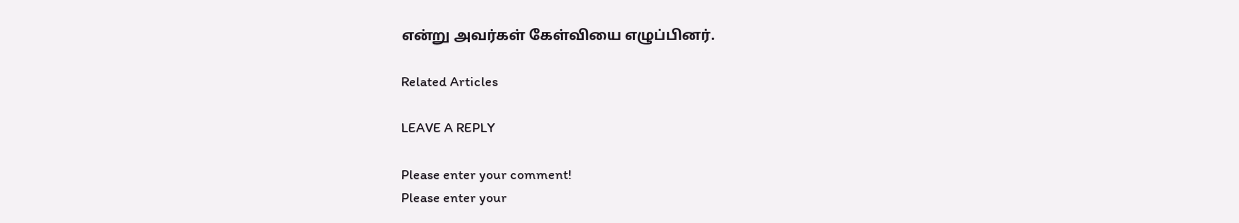என்று அவர்கள் கேள்வியை எழுப்பினர்.

Related Articles

LEAVE A REPLY

Please enter your comment!
Please enter your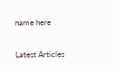name here

Latest Articles